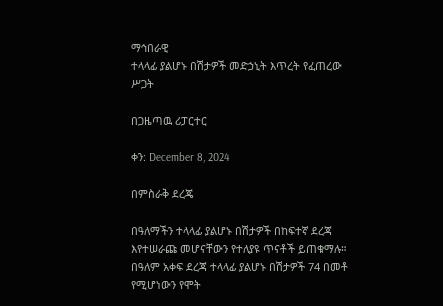ማኅበራዊ
ተላላፊ ያልሆኑ በሽታዎች መድኃኒት እጥረት የፈጠረው ሥጋት

በጋዜጣዉ ሪፓርተር

ቀን: December 8, 2024

በምስራቅ ደረጄ

በዓለማችን ተላላፊ ያልሆኑ በሽታዎች በከፍተኛ ደረጃ እየተሠራጩ መሆናቸውን የተለያዩ ጥናቶች ይጠቁማሉ። በዓለም አቀፍ ደረጃ ተላላፊ ያልሆኑ በሽታዎች 74 በመቶ የሚሆነውን የሞት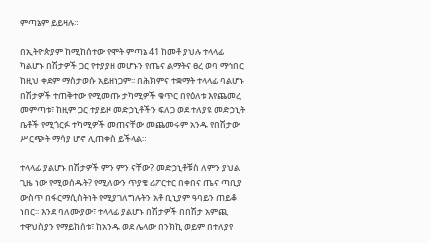ምጣኔም ይይዛሉ።

በኢትዮጵያም ከሚከሰተው የሞት ምጣኔ 41 ከመቶ ያህሉ ተላላፊ ካልሆኑ በሽታዎች ጋር የተያያዘ መሆኑን የጤና ልማትና ፀረ ወባ ማኅበር ከዚህ ቀደም ማስታወሱ አይዘነጋም፡፡ በሕክምና ተቋማት ተላላፊ ባልሆኑ በሽታዎች ተጠቅተው የሚመጡ ታካሚዎች ቁጥር በየዕለቱ እየጨመረ መምጣቱ፣ ከዚም ጋር ተያይዞ መድኃኒቶችን ፍለጋ ወደ ተለያዩ መድኃኒት ቤቶች የሚጎርፉ ተካሚዎች መጠናቸው መጨመሩም አንዱ የበሽታው ሥርጭት ማሳያ ሆኖ ሊጠቀስ ይችላል።

ተላላፊ ያልሆኑ በሽታዎች ምን ምን ናቸው? መድኃኒቶቹስ ለምን ያህል ጊዜ ነው የሚወሰዱት? የሚለውን ጥያቄ ሪፖርተር በቀበና ጤና ጣቢያ ውስጥ በፋርማሲስትነት የሚያገለግሉትን አቶ ቢኒያም ዓባይን ጠይቆ ነበር፡፡ እንደ ባለሙያው፣ ተላላፊ ያልሆኑ በሽታዎች በበሽታ አምጪ ተዋህስያን የማይከሰቱ፣ ከአንዱ ወደ ሌላው በንክኪ ወይም በተለያየ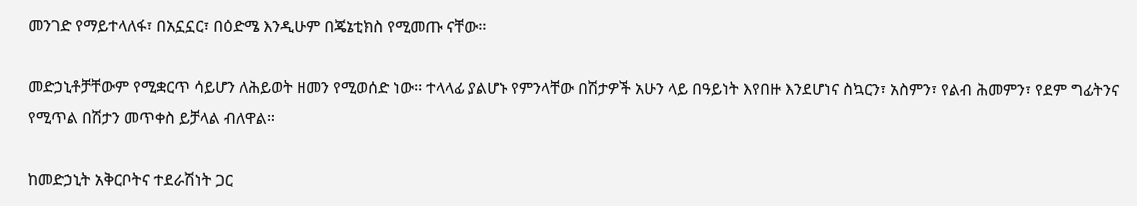መንገድ የማይተላለፋ፣ በአኗኗር፣ በዕድሜ እንዲሁም በጄኔቲክስ የሚመጡ ናቸው፡፡

መድኃኒቶቻቸውም የሚቋርጥ ሳይሆን ለሕይወት ዘመን የሚወሰድ ነው፡፡ ተላላፊ ያልሆኑ የምንላቸው በሽታዎች አሁን ላይ በዓይነት እየበዙ እንደሆነና ስኳርን፣ አስምን፣ የልብ ሕመምን፣ የደም ግፊትንና የሚጥል በሽታን መጥቀስ ይቻላል ብለዋል።

ከመድኃኒት አቅርቦትና ተደራሽነት ጋር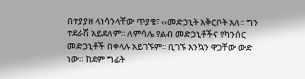በተያያዘ ላነሳንላቸው ጥያቄ፣ ‹‹መድኃኒት አቅርቦት አለ፡፡ ግን ተደራሽ አይደለም፡፡ ለምሳሌ የልብ መድኃኒቶችና የካንሰር መድኃኒቶች በቀላሉ አይገኙም፡፡ ቢገኙ እንኳን ዋጋቸው ውድ ነው። ከደም ግፊት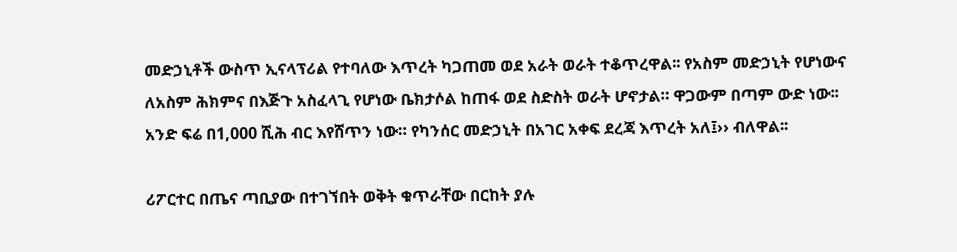መድኃኒቶች ውስጥ ኢናላፕሪል የተባለው እጥረት ካጋጠመ ወደ አራት ወራት ተቆጥረዋል፡፡ የአስም መድኃኒት የሆነውና ለአስም ሕክምና በእጅጉ አስፈላጊ የሆነው ቤክታሶል ከጠፋ ወደ ስድስት ወራት ሆኖታል። ዋጋውም በጣም ውድ ነው፡፡ አንድ ፍሬ በ1,000 ሺሕ ብር እየሸጥን ነው። የካንሰር መድኃኒት በአገር አቀፍ ደረጃ እጥረት አለ፤›› ብለዋል፡፡

ሪፖርተር በጤና ጣቢያው በተገኘበት ወቅት ቁጥራቸው በርከት ያሉ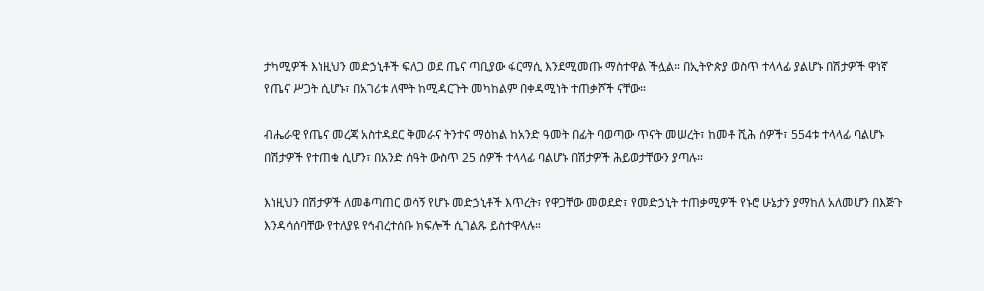ታካሚዎች እነዚህን መድኃኒቶች ፍለጋ ወደ ጤና ጣቢያው ፋርማሲ እንደሚመጡ ማስተዋል ችሏል። በኢትዮጵያ ወስጥ ተላላፊ ያልሆኑ በሽታዎች ዋነኛ የጤና ሥጋት ሲሆኑ፣ በአገሪቱ ለሞት ከሚዳርጉት መካከልም በቀዳሚነት ተጠቃሾች ናቸው።

ብሔራዊ የጤና መረጃ አስተዳደር ቅመራና ትንተና ማዕከል ከአንድ ዓመት በፊት ባወጣው ጥናት መሠረት፣ ከመቶ ሺሕ ሰዎች፣ 554ቱ ተላላፊ ባልሆኑ በሽታዎች የተጠቁ ሲሆን፣ በአንድ ሰዓት ውስጥ 25 ሰዎች ተላላፊ ባልሆኑ በሽታዎች ሕይወታቸውን ያጣሉ።

እነዚህን በሽታዎች ለመቆጣጠር ወሳኝ የሆኑ መድኃኒቶች እጥረት፣ የዋጋቸው መወደድ፣ የመድኃኒት ተጠቃሚዎች የኑሮ ሁኔታን ያማከለ አለመሆን በእጅጉ እንዳሳሰባቸው የተለያዩ የኅብረተሰቡ ክፍሎች ሲገልጹ ይስተዋላሉ።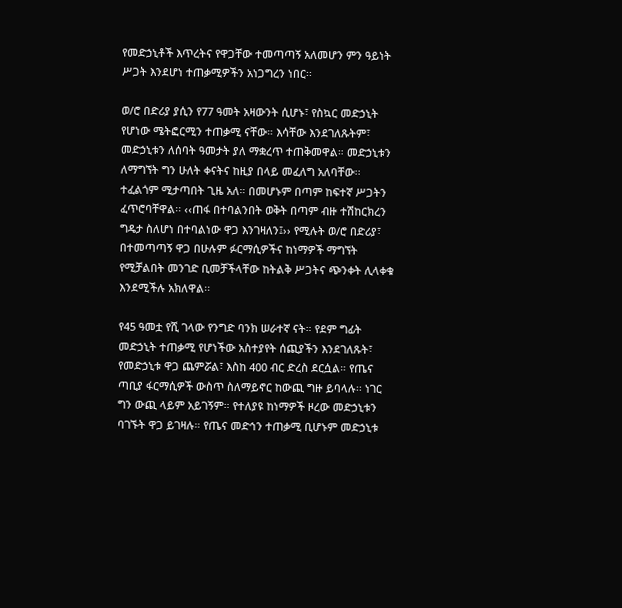የመድኃኒቶች እጥረትና የዋጋቸው ተመጣጣኝ አለመሆን ምን ዓይነት ሥጋት እንደሆነ ተጠቃሚዎችን አነጋግረን ነበር፡፡

ወ/ሮ በድሪያ ያሲን የ77 ዓመት አዛውንት ሲሆኑ፣ የስኳር መድኃኒት የሆነው ሜትፎርሚን ተጠቃሚ ናቸው። እሳቸው እንደገለጹትም፣ መድኃኒቱን ለሰባት ዓመታት ያለ ማቋረጥ ተጠቅመዋል። መድኃኒቱን ለማግኘት ግን ሁለት ቀናትና ከዚያ በላይ መፈለግ አለባቸው፡፡ ተፈልጎም ሚታጣበት ጊዜ አለ። በመሆኑም በጣም ከፍተኛ ሥጋትን ፈጥሮባቸዋል፡፡ ‹‹ጠፋ በተባልንበት ወቅት በጣም ብዙ ተሽከርክረን ግዴታ ስለሆነ በተባልነው ዋጋ እንገዛለን፤›› የሚሉት ወ/ሮ በድሪያ፣ በተመጣጣኝ ዋጋ በሁሉም ፉርማሲዎችና ከነማዎች ማግኘት የሚቻልበት መንገድ ቢመቻችላቸው ከትልቅ ሥጋትና ጭንቀት ሊላቀቁ እንደሚችሉ አክለዋል፡፡

የ45 ዓመቷ የሺ ገላው የንግድ ባንክ ሠራተኛ ናት። የደም ግፊት መድኃኒት ተጠቃሚ የሆነችው አስተያየት ሰጪያችን እንደገለጹት፣ የመድኃኒቱ ዋጋ ጨምሯል፣ እስከ 400 ብር ድረስ ደርሷል። የጤና ጣቢያ ፋርማሲዎች ውስጥ ስለማይኖር ከውጪ ግዙ ይባላሉ፡፡ ነገር ግን ውጪ ላይም አይገኝም። የተለያዩ ከነማዎች ዞረው መድኃኒቱን ባገኙት ዋጋ ይገዛሉ። የጤና መድኅን ተጠቃሚ ቢሆኑም መድኃኒቱ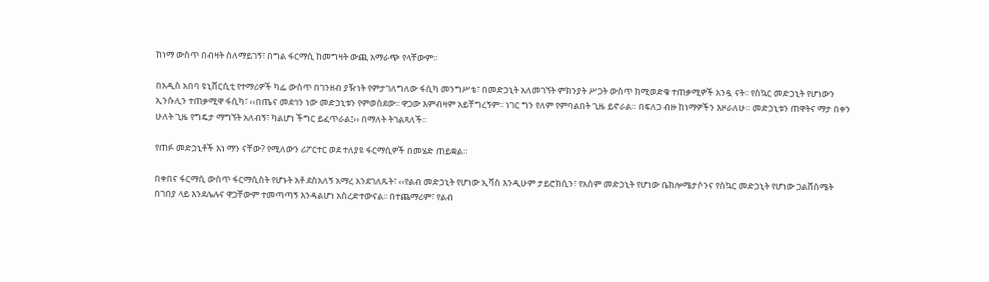ከነማ ውስጥ በብዛት ስለማይገኝ፣ በግል ፋርማሲ ከመግዛት ውጪ አማራጭ የላቸውም፡፡

በአዲስ አበባ ዩኒቨርሲቲ የተማሪዎች ካፌ ውስጥ በገንዘብ ያዥነት የምታገለግለው ፋሲካ መንግሥቴ፣ በመድኃኒት አለመገኘት ምክንያት ሥጋት ውስጥ ከሚወድቁ ተጠቃሚዎች አንዷ ናት፡፡ የስኳር መድኃኒት የሆነውን ኢንሱሊን ተጠቃሚዋ ፋሲካ፣ ‹‹በጤና መደኅን ነው መድኃኒቱን የምወስደው፡፡ ዋጋው እምብዛም አይቸግረኝም፡፡ ነገር ግን የለም የምባልበት ጊዜ ይኖራል። በፍለጋ ብዙ ከነማዎችን እዞራለሁ። መድኃኒቱን ጠዋትና ማታ በቀን ሁለት ጊዜ የግዴታ ማግኘት አለብኝ፣ ካልሆነ ችግር ይፈጥራል፤›› በማለት ትገልጻለች፡፡

የጠፉ መድኃኒቶች እነ ማን ናቸው? የሚለውን ሪፖርተር ወደ ተለያዩ ፋርማሲዎች በመሄድ ጠይቋል።

በቀበና ፋርማሲ ውስጥ ፋርማሲስት የሆኑት አቶ ደስአለኝ አማረ አንደገለጹት፣ ‹‹የልብ መድኃኒት የሆነው ኢቫስ እንዲሁም ታይሮክሲን፣ የአስም መድኃኒት የሆነው ቤክሎሜታሶንና የስኳር መድኃኒት የሆነው ጋልቨስሜት በገበያ ላይ እንደሌሉና ዋጋቸውም ተመጣጣኝ እንዳልሆነ አስረድተውናል፡፡ በተጨማሪም፣ የልብ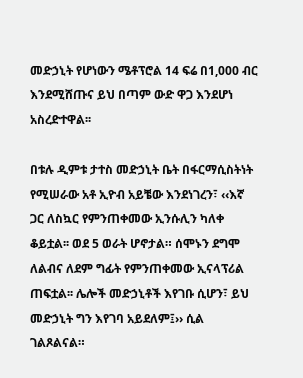መድኃኒት የሆነውን ሜቶፕሮል 14 ፍሬ በ1,000 ብር እንደሚሸጡና ይህ በጣም ውድ ዋጋ እንደሆነ አስረድተዋል፡፡

በቱሉ ዲምቱ ታተስ መድኃኒት ቤት በፋርማሲስትነት የሚሠራው አቶ ኢዮብ አይቼው እንደነገረን፣ ‹‹እኛ ጋር ለስኳር የምንጠቀመው ኢንሱሊን ካለቀ ቆይቷል፡፡ ወደ 5 ወራት ሆኖታል። ሰሞኑን ደግሞ ለልብና ለደም ግፊት የምንጠቀመው ኢናላፕሪል ጠፍቷል፡፡ ሌሎች መድኃኒቶች እየገቡ ሲሆን፣ ይህ መድኃኒት ግን እየገባ አይደለም፤›› ሲል ገልጾልናል።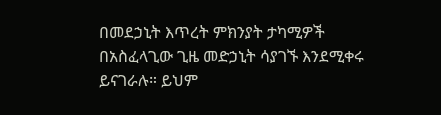በመደኃኒት እጥረት ምክንያት ታካሚዎች በአስፈላጊው ጊዜ መድኃኒት ሳያገኙ እንደሚቀሩ ይናገራሉ። ይህም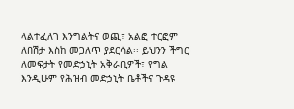ላልተፈለገ እንግልትና ወጪ፣ አልፎ ተርፎም ለበሽታ እስከ መጋለጥ ያደርሳል፡፡ ይህንን ችግር ለመፍታት የመድኃኒት አቅራቢዎች፣ የግል እንዲሁም የሕዝብ መድኃኒት ቤቶችና ጉዳዩ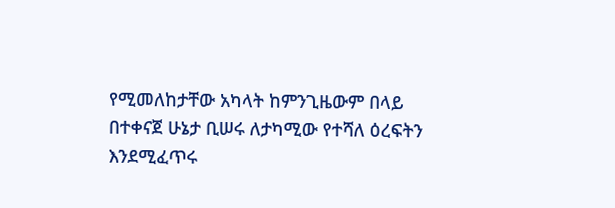የሚመለከታቸው አካላት ከምንጊዜውም በላይ በተቀናጀ ሁኔታ ቢሠሩ ለታካሚው የተሻለ ዕረፍትን እንደሚፈጥሩ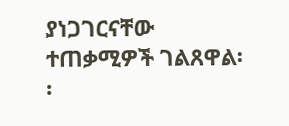ያነጋገርናቸው ተጠቃሚዎች ገልጸዋል፡፡